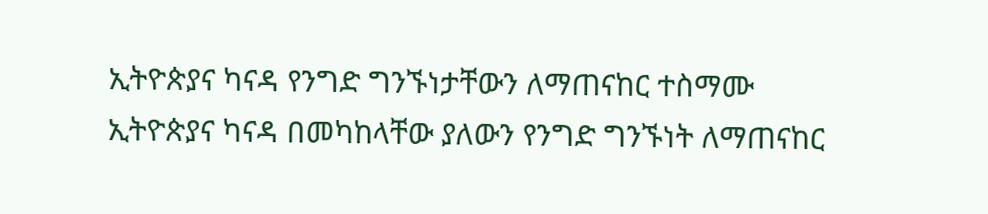ኢትዮጵያና ካናዳ የንግድ ግንኙነታቸውን ለማጠናከር ተስማሙ
ኢትዮጵያና ካናዳ በመካከላቸው ያለውን የንግድ ግንኙነት ለማጠናከር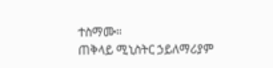ተስማሙ።
ጠቅላይ ሚኒስትር ኃይለማሪያም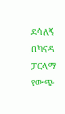ደሳለኝ በካናዳ ፓርላማ የውጭ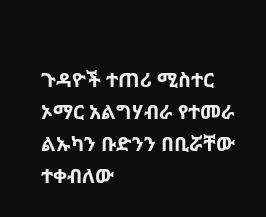ጉዳዮች ተጠሪ ሚስተር ኦማር አልግሃብራ የተመራ ልኡካን ቡድንን በቢሯቸው ተቀብለው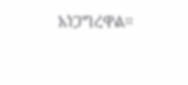አነጋግረዋል።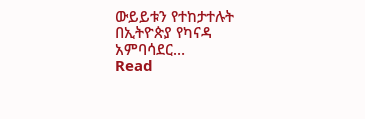ውይይቱን የተከታተሉት በኢትዮጵያ የካናዳ አምባሳደር…
Read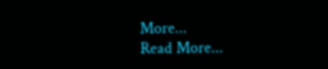More...
Read More...